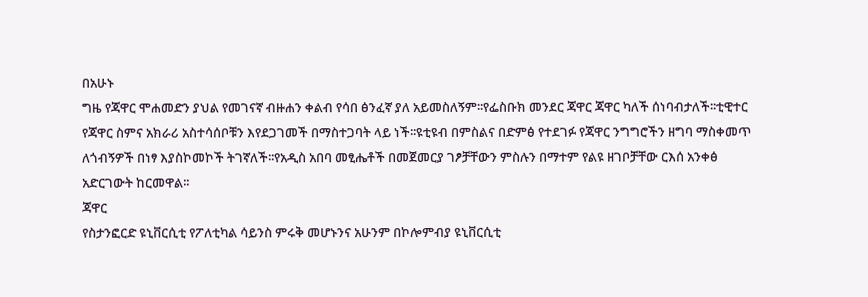በአሁኑ
ግዜ የጃዋር ሞሐመድን ያህል የመገናኛ ብዙሐን ቀልብ የሳበ ፅንፈኛ ያለ አይመስለኝም፡፡የፌስቡክ መንደር ጃዋር ጃዋር ካለች ሰነባብታለች፡፡ቲዊተር የጃዋር ስምና አክራሪ አስተሳሰቦቹን እየደጋገመች በማስተጋባት ላይ ነች፡፡ዩቲዩብ በምስልና በድምፅ የተደገፉ የጃዋር ንግግሮችን ዘግባ ማስቀመጥ ለጎብኝዎች በነፃ እያስኮመኮች ትገኛለች፡፡የአዲስ አበባ መፂሔቶች በመጀመርያ ገፆቻቸውን ምስሉን በማተም የልዩ ዘገቦቻቸው ርእሰ አንቀፅ አድርገውት ከርመዋል፡፡
ጃዋር
የስታንፎርድ ዩኒቨርሲቲ የፖለቲካል ሳይንስ ምሩቅ መሆኑንና አሁንም በኮሎምብያ ዩኒቨርሲቲ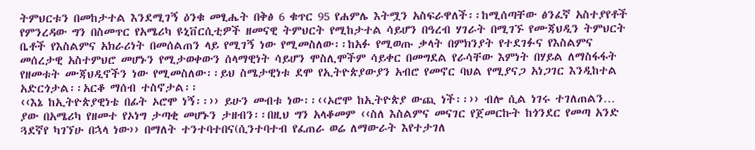ትምህርቱን በመከታተል እንደሚገኝ ዕንቁ መፂሔት በቅፅ 6 ቁጥር 95 የሐምሌ እትሟን አስፍራዋለች፡፡ከሚሰጣቸው ፅንፈኛ አስተያየቶች የምንረዳው ግን በስመጥር የአሜሪካ ዩኒቨርሲቲዎች ዘመናዊ ትምህርት የሚከታተል ሳይሆን በዓረብ ሃገራት በሚገኙ የሙጃህዲን ትምህርት ቤቶች የእስልምና አክራሪነት በመሰልጠን ላይ የሚገኝ ነው የሚመስለው፡፡ከአፉ የሚወጡ ቃላት በምክንያት የተደገፉና የእስልምና መሰረታዊ አስተምህሮ መሆኑን የሚታወቀውን ሰላማዊነት ሳይሆን ሞስሊሞችም ሳይቀር በመግደል የራሳቸው እምነት በሃይል ለማስፋፋት የዘመቱት ሙጃህዲኖችን ነው የሚመስለው፡፡ይህ ስሜታዊነቱ ደሞ የኢትዮጵያውያን አብሮ የመኖር ባህል የሚያናጋ አነጋገር እንዲከተል አድርጎታል፡፡አርቆ ማሰብ ተስኖታል፡፡
‹‹እኔ ከኢትዮጵያዊነቴ በፊት ኦሮሞ ነኝ፡፡›› ይሁን መብቱ ነው፡፡‹‹ኦሮሞ ከኢትዮጵያ ውጪ ነች፡፡›› ብሎ ሲል ነገሩ ተገለጠልን… ያው በአሜሪካ የዘመተ የኦነግ ታጣቂ መሆኑን ታዘብን፡፡በዚህ ግን አላቆመም ‹‹ስለ እስልምና መናገር የጀመርኩት ከጎንደር የመጣ አንድ ጓደኛየ ካገኘሁ በኋላ ነው›› በማለት ተንተባተበና(ሲንተባተብ የፈጠራ ወሬ ለማውራት እየተታገለ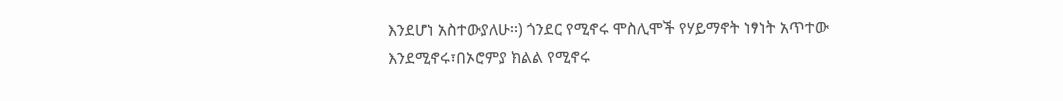እንደሆነ አስተውያለሁ፡፡) ጎንደር የሚኖሩ ሞስሊሞች የሃይማኖት ነፃነት አጥተው እንደሚኖሩ፣በኦሮምያ ክልል የሚኖሩ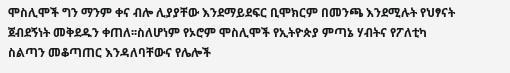ሞስሊሞች ግን ማንም ቀና ብሎ ሊያያቸው እንደማይደፍር ቢሞክርም በመንጫ እንደሚሉት የህፃናት ጀብደኝነት መቅደዱን ቀጠለ፡፡ስለሆነም የኦሮም ሞስሊሞች የኢትዮጵያ ምጣኔ ሃብትና የፖለቲካ ስልጣን መቆጣጠር እንዳለባቸውና የሌሎች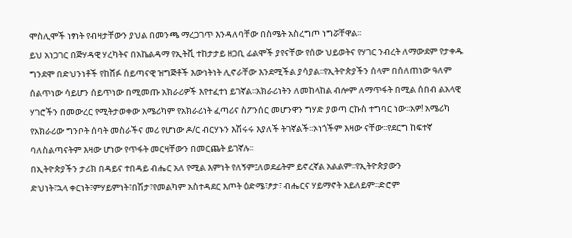ሞስሊሞች ነፃነት የብዛታቸውን ያህል በመንጫ ማረጋገጥ እንዳለባቸው በስሜት አስረግጦ ነግሯቸዋል፡፡
ይህ አነጋገር በጅሃዳዊ ሃረካትና በአኬልዳማ የኢትቪ ተከታታይ ዘጋቢ ፊልሞች ያየናቸው የሰው ህይወትና የሃገር ንብረት ለማውደም የታቀዱ ግንደሞ በድህንነቶች የከሸፉ ሰይጣናዊ ዝግጅቶች እውነትነት ሊኖራቸው እንደሚችል ያሳያል፡፡የኢትዮጵያችን ሰላም በሰለጠነው ዓለም ሰልጥነው ሳይሆን ሰይጥነው በሚመጡ አክራሪዎች እየተፈተነ ይገኛል፡፡አክራሪነትን ለመከላከል ብሎም ለማጥፋት በሚል ሰበብ ልአላዊ ሃገሮችን በመውረር የሚትታወቀው አሜሪካም የአክራሪነት ፈጣሪና ስፖንሰር መሆንዋን ግሃድ ያወጣ ርኩስ ተግባር ነው፡፡አዎ! አሜሪካ የአክራሪው ግንቦት ሰባት መስራችና መሪ የሆነው ዶ/ር ብርሃኑን እሽሩሩ እያለች ትገኛልች፡፡ኦነጎችም እዛው ናቸው፡፡የደርግ ከፍተኛ ባለስልጣናትም እዛው ሆነው የጥፋት መርዛቸውን በመርጨት ይገኛሉ፡፡
በኢትዮጵያችን ታሪክ በዳይና ተበዳይ ብሔር አለ የሚል እምነት የለኝም፤ለወደፊትም ይኖረኛል አልልም፡፡የኢትዮጵያውን
ድህነት፣ኋላ ቀርነት፣ምሃይምነት፣በሽታ፣የመልካም አስተዳደር እጦት ዕድሜ፣ፆታ፣ ብሔርና ሃይማኖት አይለይም፡፡ድሮም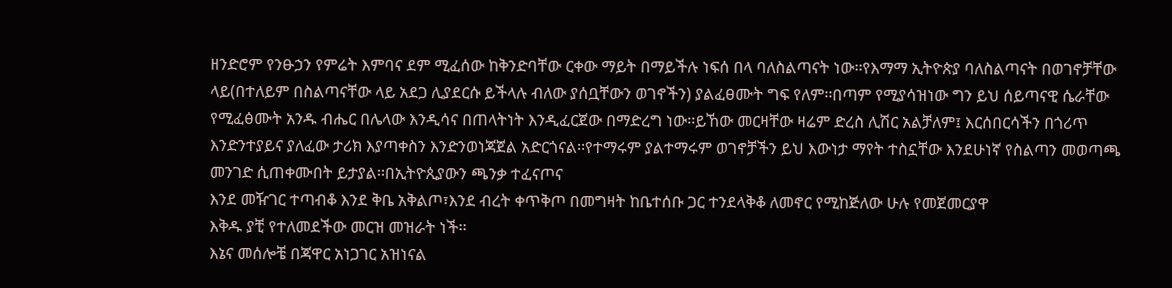ዘንድሮም የንፁኃን የምሬት እምባና ደም ሚፈሰው ከቅንድባቸው ርቀው ማይት በማይችሉ ነፍሰ በላ ባለስልጣናት ነው፡፡የእማማ ኢትዮጵያ ባለስልጣናት በወገኖቻቸው ላይ(በተለይም በስልጣናቸው ላይ አደጋ ሊያደርሱ ይችላሉ ብለው ያሰቧቸውን ወገኖችን) ያልፈፀሙት ግፍ የለም፡፡በጣም የሚያሳዝነው ግን ይህ ሰይጣናዊ ሴራቸው የሚፈፅሙት አንዱ ብሔር በሌላው እንዲሳና በጠላትነት እንዲፈርጀው በማድረግ ነው፡፡ይኸው መርዛቸው ዛሬም ድረስ ሊሽር አልቻለም፤ እርሰበርሳችን በጎሪጥ እንድንተያይና ያለፈው ታሪክ እያጣቀስን እንድንወነጃጀል አድርጎናል፡፡የተማሩም ያልተማሩም ወገኖቻችን ይህ እውነታ ማየት ተስኗቸው እንደሁነኛ የስልጣን መወጣጫ መንገድ ሲጠቀሙበት ይታያል፡፡በኢትዮጲያውን ጫንቃ ተፈናጦና
እንደ መዥገር ተጣብቆ እንደ ቅቤ አቅልጦ፣እንደ ብረት ቀጥቅጦ በመግዛት ከቤተሰቡ ጋር ተንደላቅቆ ለመኖር የሚከጅለው ሁሉ የመጀመርያዋ
እቅዱ ያቺ የተለመደችው መርዝ መዝራት ነች፡፡
እኔና መሰሎቼ በጃዋር አነጋገር አዝነናል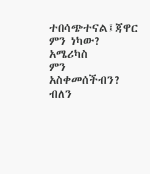ተበሳጭተናል፤ጃዋር ምን ነካው? አሜሪካስ
ምን አስቀመሰችብን? ብለን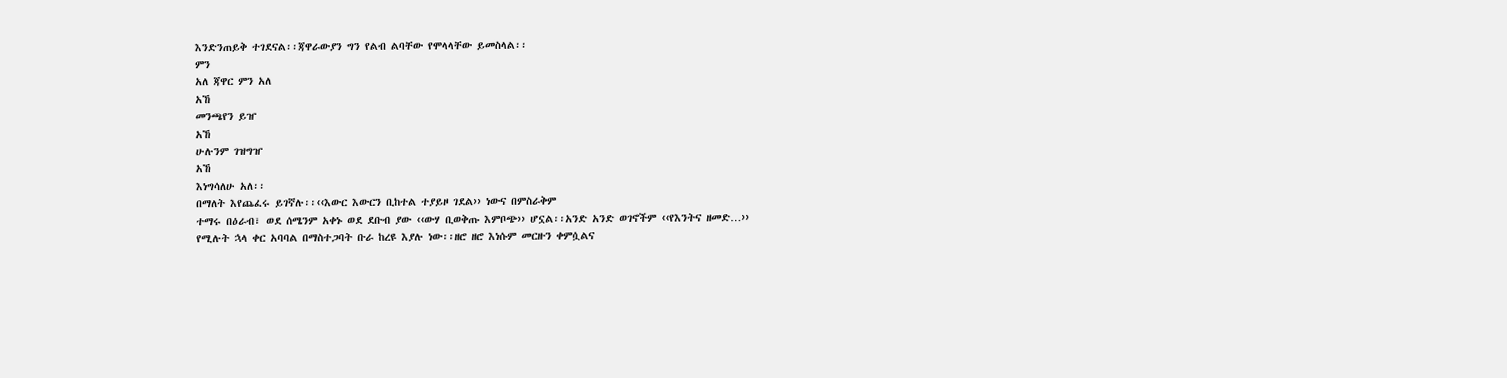እንድንጠይቅ ተገደናል፡፡ጃዋራውያን ግን የልብ ልባቸው የሞላላቸው ይመስላል፡፡
ምን
አለ ጃዋር ምን አለ
አኸ
መንጫየን ይዠ
አኸ
ሁሉንም ገዝግዠ
አኸ
እነግሳለሁ አለ፡፡
በማለት እየጨፈሩ ይገኛሉ፡፡‹‹እውር እውርን ቢከተል ተያይዞ ገደል›› ነውና በምስራቅም
ተማሩ በዕራብ፣ ወደ ሰሜንም አቀኑ ወደ ደቡብ ያው ‹‹ውሃ ቢወቅጡ እምቦጭ›› ሆኗል፡፡አንድ አንድ ወገኖችም ‹‹የእንትና ዘመድ…››
የሚሉት ኋላ ቀር አባባል በማስተጋባት ቡራ ከረዩ እያሉ ነው፡፡ዘሮ ዘሮ እነሱም መርዙን ቀምሷልና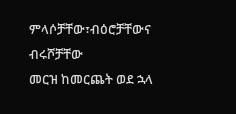ምላሶቻቸው፣ብዕሮቻቸውና ብሩሾቻቸው
መርዝ ከመርጨት ወደ ኋላ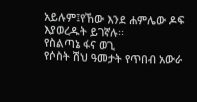አይሉም፤የኸው እንደ ሐምሌው ዶፍ እያወረዱት ይገኛሉ፡፡
የስልጣኔ ፋና ወጊ
የሶስት ሽህ ዓመታት የጥበብ አውራ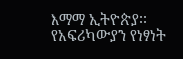እማማ ኢትዮጵያ፡፡
የአፍሪካውያን የነፃነት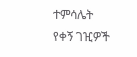ተምሳሌት
የቀኝ ገዢዎች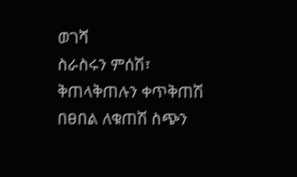ወገሻ
ስራስሩን ምሰሽ፣
ቅጠላቅጠሉን ቀጥቅጠሽ
በፀበል ለቁጠሽ ስጭን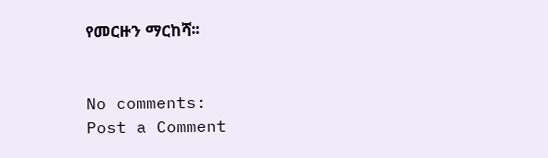የመርዙን ማርከሻ፡፡


No comments:
Post a Comment